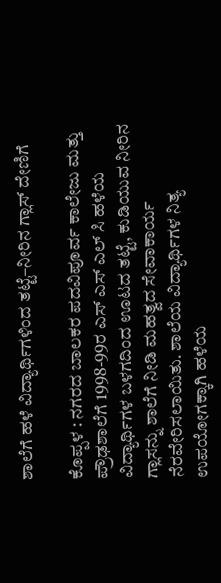ಶಾಲೆಗೆ ಹಳೆ ವಿದ್ಯಾರ್ಥಿಗಳಿಂದ ತಟ್ಟೆ–ನೀರಿನ ಗ್ಲಾಸ್ ದೇಣಿಗೆ

ಕೊಪ್ಪಳ : ನಗರದ ಬಾಲಕರ ಪದವಿಪೂರ್ವ ಕಾಲೇಜು ಮತ್ತು ಪ್ರೌಢಶಾಲೆಗೆ 1998-99ರ ಎಸ್ ಎಸ್ ಎಲ್ ಸಿ ಹಳೆಯ ವಿದ್ಯಾರ್ಥಿಗಳ ಬಳಗದಿಂದ ಊಟದ ತಟ್ಟೆ, ಕುಡಿಯುವ ನೀರಿನ ಗ್ಲಾಸನ್ನು ಶಾಲೆಗೆ ನೀಡಿ ಮಹತ್ವದ ಸೇವಾಕಾರ್ಯ ನೆರವೇರಿಸಲಾಯಿತು. ಶಾಲೆಯ ವಿದ್ಯಾರ್ಥಿಗಳ ನಿತ್ಯ ಉಪಯೋಗಕ್ಕಾಗಿ ಹಳೆಯ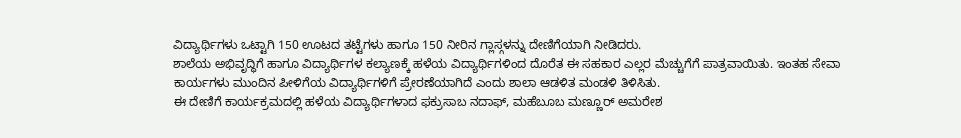ವಿದ್ಯಾರ್ಥಿಗಳು ಒಟ್ಟಾಗಿ 150 ಊಟದ ತಟ್ಟೆಗಳು ಹಾಗೂ 150 ನೀರಿನ ಗ್ಲಾಸ್ಗಳನ್ನು ದೇಣಿಗೆಯಾಗಿ ನೀಡಿದರು.
ಶಾಲೆಯ ಅಭಿವೃದ್ಧಿಗೆ ಹಾಗೂ ವಿದ್ಯಾರ್ಥಿಗಳ ಕಲ್ಯಾಣಕ್ಕೆ ಹಳೆಯ ವಿದ್ಯಾರ್ಥಿಗಳಿಂದ ದೊರೆತ ಈ ಸಹಕಾರ ಎಲ್ಲರ ಮೆಚ್ಚುಗೆಗೆ ಪಾತ್ರವಾಯಿತು. ಇಂತಹ ಸೇವಾ ಕಾರ್ಯಗಳು ಮುಂದಿನ ಪೀಳಿಗೆಯ ವಿದ್ಯಾರ್ಥಿಗಳಿಗೆ ಪ್ರೇರಣೆಯಾಗಿದೆ ಎಂದು ಶಾಲಾ ಆಡಳಿತ ಮಂಡಳಿ ತಿಳಿಸಿತು.
ಈ ದೇಣಿಗೆ ಕಾರ್ಯಕ್ರಮದಲ್ಲಿ ಹಳೆಯ ವಿದ್ಯಾರ್ಥಿಗಳಾದ ಫಕ್ರುಸಾಬ ನದಾಫ್, ಮಹೆಬೂಬ ಮಣ್ಣೂರ್ ಅಮರೇಶ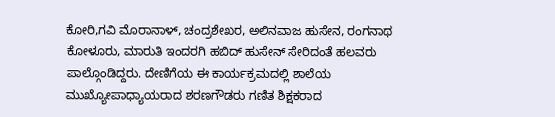ಕೋರಿ,ಗವಿ ಮೊರಾನಾಳ್, ಚಂದ್ರಶೇಖರ, ಅಲಿನವಾಜ ಹುಸೇನ, ರಂಗನಾಥ ಕೋಳೂರು, ಮಾರುತಿ ಇಂದರಗಿ ಹಬಿದ್ ಹುಸೇನ್ ಸೇರಿದಂತೆ ಹಲವರು ಪಾಲ್ಗೊಂಡಿದ್ದರು. ದೇಣಿಗೆಯ ಈ ಕಾರ್ಯಕ್ರಮದಲ್ಲಿ ಶಾಲೆಯ ಮುಖ್ಯೋಪಾಧ್ಯಾಯರಾದ ಶರಣಗೌಡರು ಗಣಿತ ಶಿಕ್ಷಕರಾದ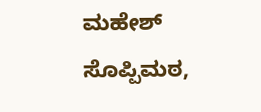ಮಹೇಶ್ ಸೊಪ್ಪಿಮಠ,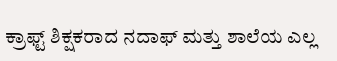ಕ್ರಾಫ್ಟ್ ಶಿಕ್ಷಕರಾದ ನದಾಫ್ ಮತ್ತು ಶಾಲೆಯ ಎಲ್ಲ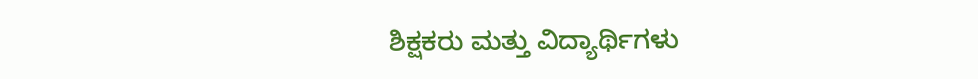ಶಿಕ್ಷಕರು ಮತ್ತು ವಿದ್ಯಾರ್ಥಿಗಳು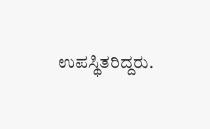ಉಪಸ್ಥಿತರಿದ್ದರು.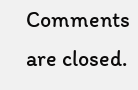Comments are closed.